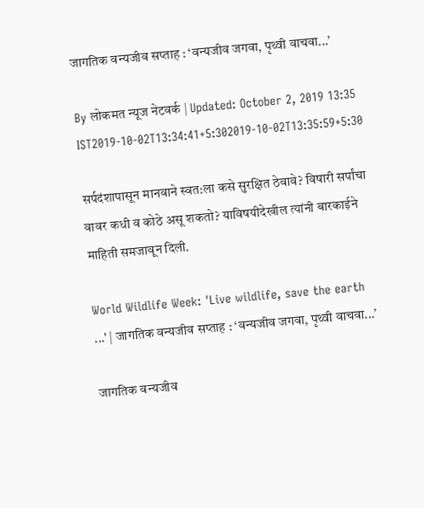जागतिक वन्यजीव सप्ताह : ‘वन्यजीव जगवा, पृथ्वी वाचवा...’

By लोकमत न्यूज नेटवर्क | Updated: October 2, 2019 13:35 IST2019-10-02T13:34:41+5:302019-10-02T13:35:59+5:30

सर्पदंशापासून मानवाने स्वत:ला कसे सुरक्षित ठेवावे? विषारी सर्पांचा वावर कधी व कोठे असू शकतो? याविषयीदेखील त्यांनी बारकाईने माहिती समजावून दिली.

World Wildlife Week: 'Live wildlife, save the earth ...' | जागतिक वन्यजीव सप्ताह : ‘वन्यजीव जगवा, पृथ्वी वाचवा...’

जागतिक वन्यजीव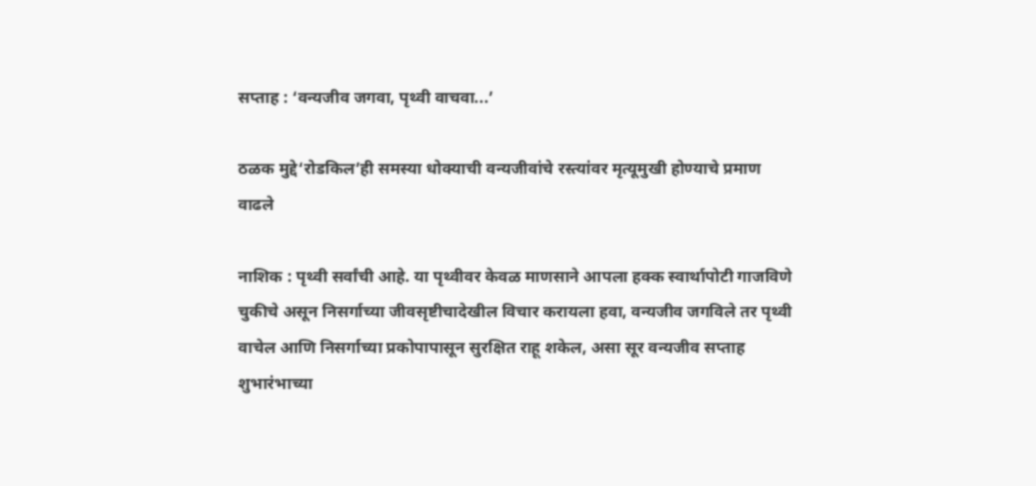सप्ताह : ‘वन्यजीव जगवा, पृथ्वी वाचवा...’

ठळक मुद्दे‘रोडकिल’ही समस्या धोक्याची वन्यजीवांचे रस्त्यांवर मृत्यूमुखी होण्याचे प्रमाण वाढले

नाशिक : पृथ्वी सर्वांची आहे. या पृथ्वीवर केवळ माणसाने आपला हक्क स्वार्थापोटी गाजविणे चुकीचे असून निसर्गाच्या जीवसृष्टीचादेखील विचार करायला हवा, वन्यजीव जगविले तर पृथ्वी वाचेल आणि निसर्गाच्या प्रकोपापासून सुरक्षित राहू शकेल, असा सूर वन्यजीव सप्ताह शुभारंभाच्या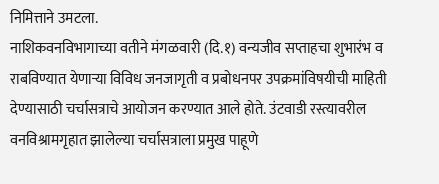निमित्ताने उमटला.
नाशिकवनविभागाच्या वतीने मंगळवारी (दि.१) वन्यजीव सप्ताहचा शुभारंभ व राबविण्यात येणाऱ्या विविध जनजागृती व प्रबोधनपर उपक्रमांविषयीची माहिती देण्यासाठी चर्चासत्राचे आयोजन करण्यात आले होते. उंटवाडी रस्त्यावरील वनविश्रामगृहात झालेल्या चर्चासत्राला प्रमुख पाहूणे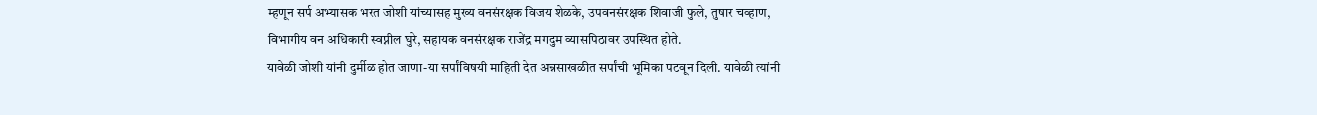म्हणून सर्प अभ्यासक भरत जोशी यांच्यासह मुख्य वनसंरक्षक विजय शेळके, उपवनसंरक्षक शिवाजी फुले, तुषार चव्हाण, विभागीय वन अधिकारी स्वप्नील घुरे, सहायक वनसंरक्षक राजेंद्र मगदुम व्यासपिठावर उपस्थित होते.
यावेळी जोशी यांनी दुर्मीळ होत जाणा-या सर्पांविषयी माहिती देत अन्नसाखळीत सर्पांची भूमिका पटवून दिली. यावेळी त्यांनी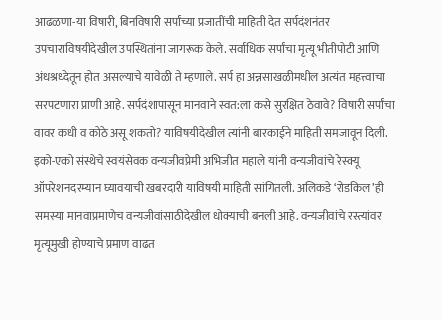आढळणा-या विषारी, बिनविषारी सर्पांच्या प्रजातींची माहिती देत सर्पदंशनंतर उपचाराविषयीदेखील उपस्थितांना जागरूक केले. सर्वाधिक सर्पांचा मृत्यू भीतीपोटी आणि अंधश्रध्देतून होत असल्याचे यावेळी ते म्हणाले. सर्प हा अन्नसाखळीमधील अत्यंत महत्त्वाचा सरपटणारा प्राणी आहे. सर्पदंशापासून मानवाने स्वत:ला कसे सुरक्षित ठेवावे? विषारी सर्पांचा वावर कधी व कोठे असू शकतो? याविषयीदेखील त्यांनी बारकाईने माहिती समजावून दिली.
इको-एको संस्थेचे स्वयंसेवक वन्यजीवप्रेमी अभिजीत महाले यांनी वन्यजीवांचे रेस्क्यू ऑपरेशनदरम्यान घ्यावयाची खबरदारी याविषयी माहिती सांगितली. अलिकडे ‘रोडकिल’ही समस्या मानवाप्रमाणेच वन्यजीवांसाठीदेखील धोक्याची बनली आहे. वन्यजीवांचे रस्त्यांवर मृत्यूमुखी होण्याचे प्रमाण वाढत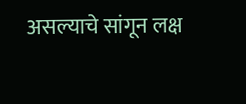असल्याचे सांगून लक्ष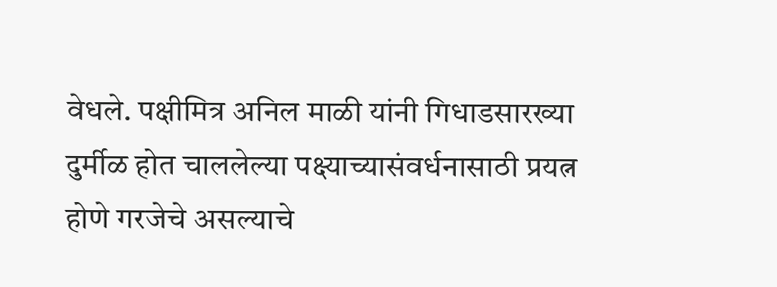वेधले. पक्षीमित्र अनिल माळी यांनी गिधाडसारख्या दुर्मीळ होत चाललेल्या पक्ष्याच्यासंवर्धनासाठी प्रयत्न होणे गरजेचे असल्याचे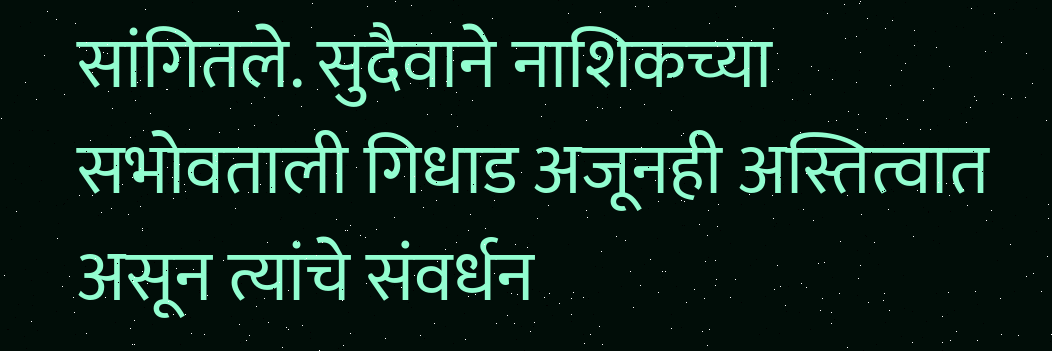सांगितले. सुदैवाने नाशिकच्या सभोवताली गिधाड अजूनही अस्तित्वात असून त्यांचे संवर्धन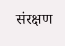संरक्षण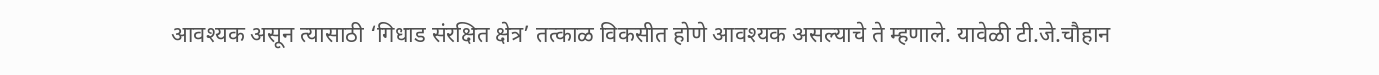आवश्यक असून त्यासाठी ‘गिधाड संरक्षित क्षेत्र’ तत्काळ विकसीत होणे आवश्यक असल्याचे ते म्हणाले. यावेळी टी.जे.चौहान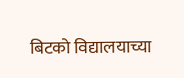बिटको विद्यालयाच्या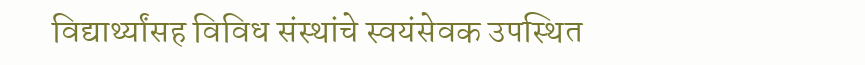विद्यार्थ्यांसह विविध संस्थांचे स्वयंसेवक उपस्थित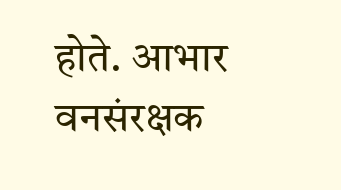होते. आभार वनसंरक्षक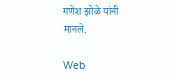गणेश झोळे यांनी मानले.

Web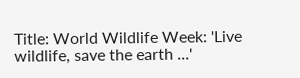Title: World Wildlife Week: 'Live wildlife, save the earth ...'